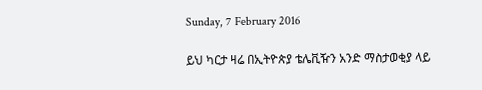Sunday, 7 February 2016

ይህ ካርታ ዛሬ በኢትዮጵያ ቴሌቪዥን አንድ ማስታወቂያ ላይ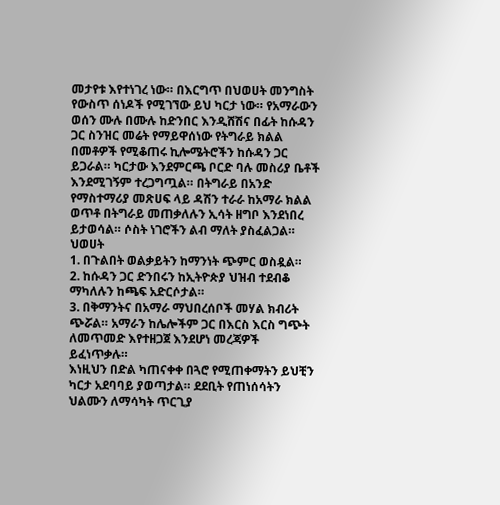መታየቱ እየተነገረ ነው። በእርግጥ በህወሀት መንግስት የውስጥ ሰነዶች የሚገኘው ይህ ካርታ ነው። የአማራውን ወሰን ሙሉ በሙሉ ከድንበር እንዲሸሽና በፊት ከሱዳን ጋር ስንዝር መሬት የማይዋሰነው የትግራይ ክልል በመቶዎች የሚቆጠሩ ኪሎሜትሮችን ከሱዳን ጋር ይጋራል። ካርታው እንደምርጫ ቦርድ ባሉ መስሪያ ቤቶች እንደሚገኝም ተረጋግጧል። በትግራይ በአንድ የማስተማሪያ መጽሀፍ ላይ ዳሽን ተራራ ከአማራ ክልል ወጥቶ በትግራይ መጠቃለሉን ኢሳት ዘግቦ እንደነበረ ይታወሳል። ሶስት ነገሮችን ልብ ማለት ያስፈልጋል። ህወሀት
1. በጉልበት ወልቃይትን ከማንነት ጭምር ወስዷል።
2. ከሱዳን ጋር ድንበሩን ከኢትዮጵያ ህዝብ ተደብቆ ማካለሉን ከጫፍ አድርሶታል።
3. በቅማንትና በአማራ ማህበረሰቦች መሃል ክብሪት ጭሯል። አማራን ከሌሎችም ጋር በእርስ እርስ ግጭት ለመጥመድ እየተዘጋጀ እንደሆነ መረጃዎች ይፈነጥቃሉ።
እነዚህን በድል ካጠናቀቀ በጓሮ የሚጠቀማትን ይህቺን ካርታ አደባባይ ያወጣታል። ደደቢት የጠነሰሳትን ህልሙን ለማሳካት ጥርጊያ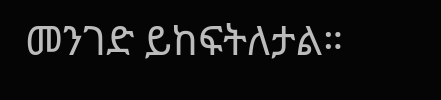መንገድ ይከፍትለታል።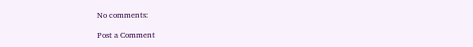No comments:

Post a Comment